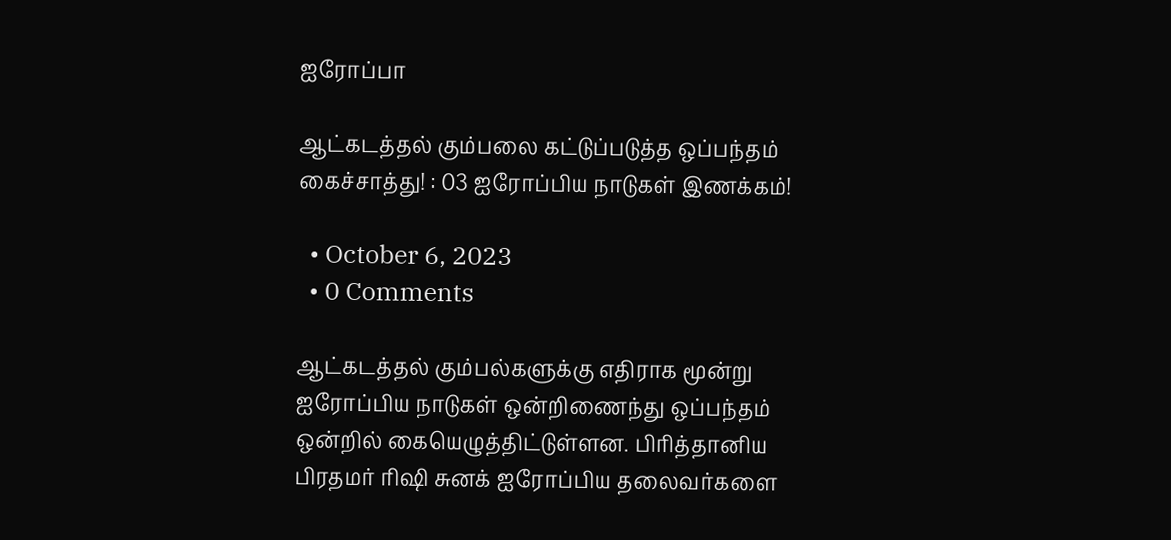ஐரோப்பா

ஆட்கடத்தல் கும்பலை கட்டுப்படுத்த ஒப்பந்தம் கைச்சாத்து! : 03 ஐரோப்பிய நாடுகள் இணக்கம்!

  • October 6, 2023
  • 0 Comments

ஆட்கடத்தல் கும்பல்களுக்கு எதிராக மூன்று ஐரோப்பிய நாடுகள் ஒன்றிணைந்து ஒப்பந்தம் ஒன்றில் கையெழுத்திட்டுள்ளன. பிரித்தானிய பிரதமர் ரிஷி சுனக் ஐரோப்பிய தலைவர்களை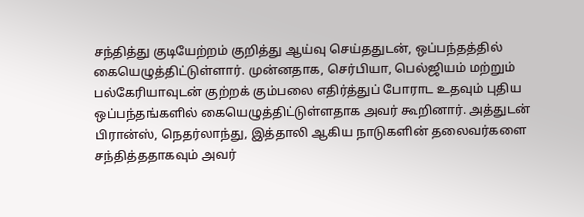சந்தித்து குடியேற்றம் குறித்து ஆய்வு செய்ததுடன், ஒப்பந்தத்தில் கையெழுத்திட்டுள்ளார். முன்னதாக, செர்பியா, பெல்ஜியம் மற்றும் பல்கேரியாவுடன் குற்றக் கும்பலை எதிர்த்துப் போராட உதவும் புதிய ஒப்பந்தங்களில் கையெழுத்திட்டுள்ளதாக அவர் கூறினார். அத்துடன் பிரான்ஸ், நெதர்லாந்து, இத்தாலி ஆகிய நாடுகளின் தலைவர்களை சந்தித்ததாகவும் அவர்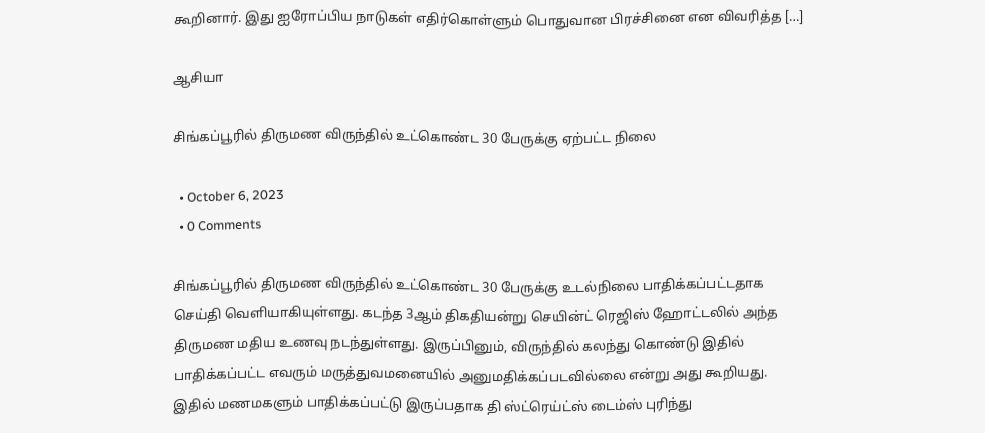கூறினார். இது ஐரோப்பிய நாடுகள் எதிர்கொள்ளும் பொதுவான பிரச்சினை என விவரித்த […]

ஆசியா

சிங்கப்பூரில் திருமண விருந்தில் உட்கொண்ட 30 பேருக்கு ஏற்பட்ட நிலை

  • October 6, 2023
  • 0 Comments

சிங்கப்பூரில் திருமண விருந்தில் உட்கொண்ட 30 பேருக்கு உடல்நிலை பாதிக்கப்பட்டதாக செய்தி வெளியாகியுள்ளது. கடந்த 3ஆம் திகதியன்று செயின்ட் ரெஜிஸ் ஹோட்டலில் அந்த திருமண மதிய உணவு நடந்துள்ளது. இருப்பினும், விருந்தில் கலந்து கொண்டு இதில் பாதிக்கப்பட்ட எவரும் மருத்துவமனையில் அனுமதிக்கப்படவில்லை என்று அது கூறியது. இதில் மணமகளும் பாதிக்கப்பட்டு இருப்பதாக தி ஸ்ட்ரெய்ட்ஸ் டைம்ஸ் புரிந்து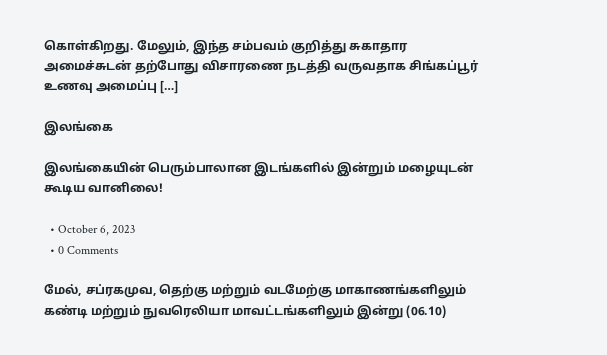கொள்கிறது. மேலும், இந்த சம்பவம் குறித்து சுகாதார அமைச்சுடன் தற்போது விசாரணை நடத்தி வருவதாக சிங்கப்பூர் உணவு அமைப்பு […]

இலங்கை

இலங்கையின் பெரும்பாலான இடங்களில் இன்றும் மழையுடன் கூடிய வானிலை!

  • October 6, 2023
  • 0 Comments

மேல், சப்ரகமுவ, தெற்கு மற்றும் வடமேற்கு மாகாணங்களிலும் கண்டி மற்றும் நுவரெலியா மாவட்டங்களிலும் இன்று (06.10)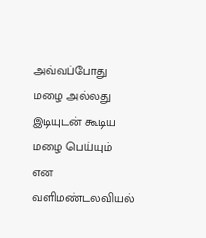அவ்வப்போது மழை அல்லது இடியுடன் கூடிய மழை பெய்யும் என வளிமண்டலவியல்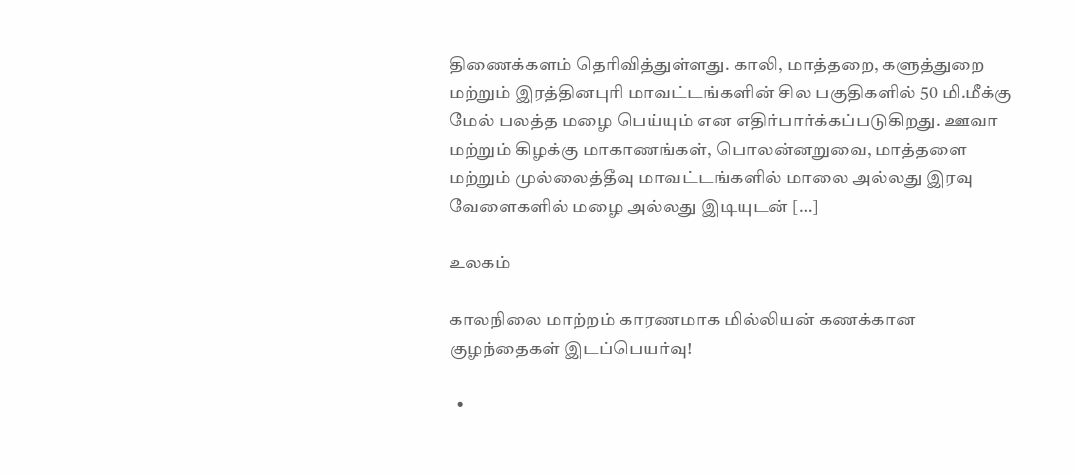திணைக்களம் தெரிவித்துள்ளது. காலி, மாத்தறை, களுத்துறை மற்றும் இரத்தினபுரி மாவட்டங்களின் சில பகுதிகளில் 50 மி.மீக்கு மேல் பலத்த மழை பெய்யும் என எதிர்பார்க்கப்படுகிறது. ஊவா மற்றும் கிழக்கு மாகாணங்கள், பொலன்னறுவை, மாத்தளை மற்றும் முல்லைத்தீவு மாவட்டங்களில் மாலை அல்லது இரவு வேளைகளில் மழை அல்லது இடியுடன் […]

உலகம்

காலநிலை மாற்றம் காரணமாக மில்லியன் கணக்கான குழந்தைகள் இடப்பெயர்வு!

  •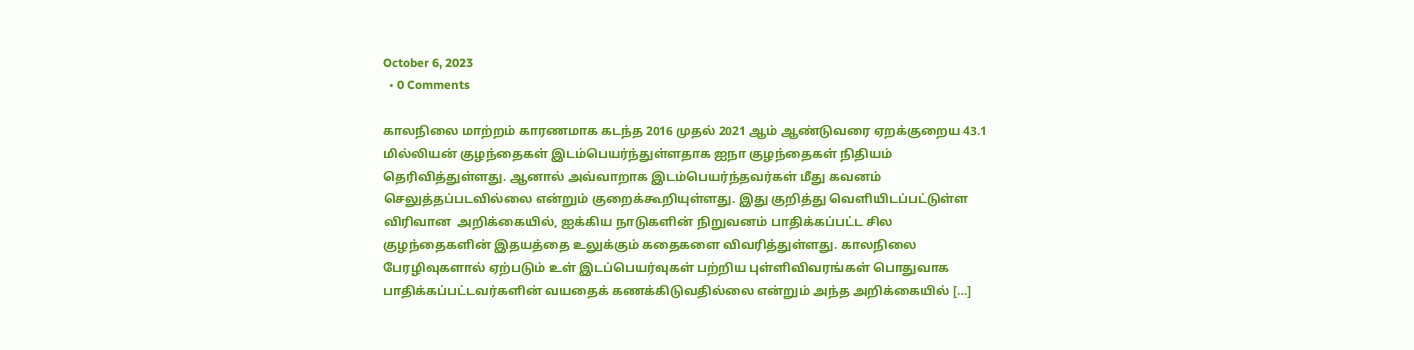October 6, 2023
  • 0 Comments

காலநிலை மாற்றம் காரணமாக கடந்த 2016 முதல் 2021 ஆம் ஆண்டுவரை ஏறக்குறைய 43.1 மில்லியன் குழந்தைகள் இடம்பெயர்ந்துள்ளதாக ஐநா குழந்தைகள் நிதியம் தெரிவித்துள்ளது. ஆனால் அவ்வாறாக இடம்பெயர்ந்தவர்கள் மீது கவனம் செலுத்தப்படவில்லை என்றும் குறைக்கூறியுள்ளது. இது குறித்து வெளியிடப்பட்டுள்ள விரிவான  அறிக்கையில், ஐக்கிய நாடுகளின் நிறுவனம் பாதிக்கப்பட்ட சில குழந்தைகளின் இதயத்தை உலுக்கும் கதைகளை விவரித்துள்ளது. காலநிலை பேரழிவுகளால் ஏற்படும் உள் இடப்பெயர்வுகள் பற்றிய புள்ளிவிவரங்கள் பொதுவாக பாதிக்கப்பட்டவர்களின் வயதைக் கணக்கிடுவதில்லை என்றும் அந்த அறிக்கையில் […]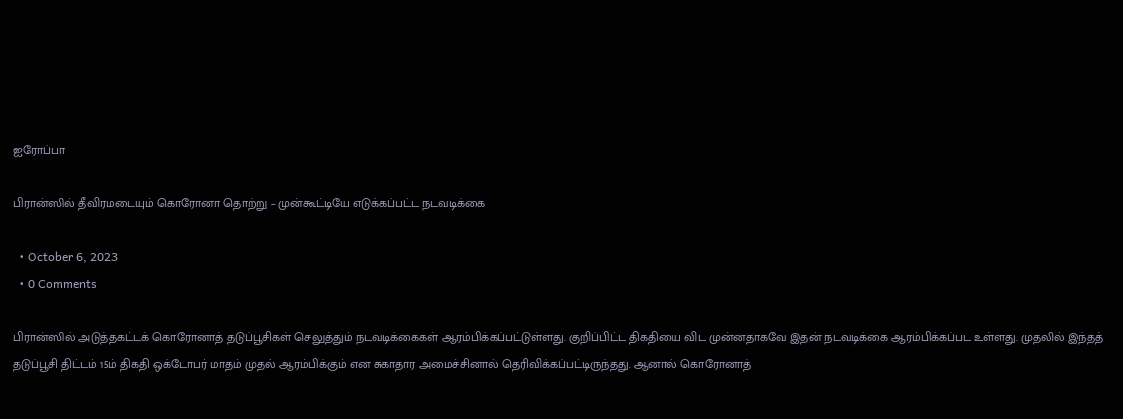ஐரோப்பா

பிரான்ஸில் தீவிரமடையும் கொரோனா தொற்று – முன்கூட்டியே எடுக்கப்பட்ட நடவடிக்கை

  • October 6, 2023
  • 0 Comments

பிரான்ஸில் அடுத்தகட்டக் கொரோனாத் தடுப்பூசிகள் செலுத்தும் நடவடிக்கைகள் ஆரம்பிக்கப்பட்டுள்ளது. குறிப்பிட்ட திகதியை விட முன்னதாகவே இதன் நடவடிக்கை ஆரம்பிக்கப்பட உள்ளது. முதலில் இந்தத் தடுப்பூசி திட்டம் 15ம் திகதி ஒக்டோபர் மாதம் முதல் ஆரம்பிக்கும் என சுகாதார அமைச்சினால் தெரிவிக்கப்பட்டிருந்தது. ஆனால் கொரோனாத்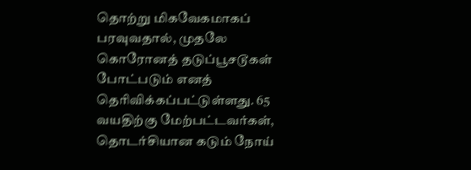தொற்று மிகவேகமாகப் பரவுவதால், முதலே கொரோனத் தடுப்பூசடூகள் போட்படும் எனத் தெரிவிக்கப்பட்டுள்ளது. 65 வயதிற்கு மேற்பட்டவர்கள், தொடர்சியான கடும் நோய்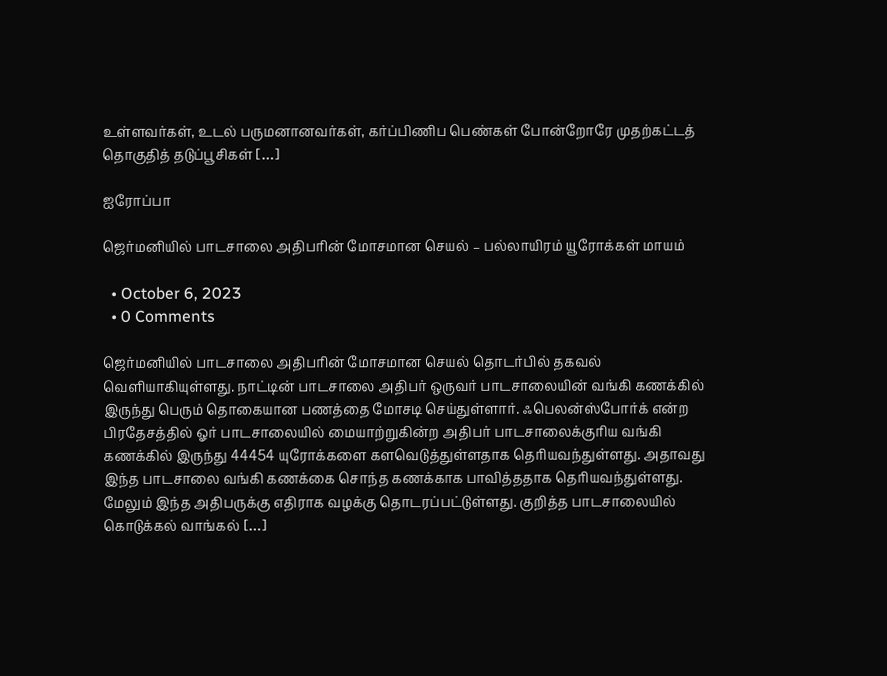உள்ளவர்கள், உடல் பருமனானவர்கள், கர்ப்பிணிப பெண்கள் போன்றோரே முதற்கட்டத் தொகுதித் தடுப்பூசிகள் […]

ஐரோப்பா

ஜெர்மனியில் பாடசாலை அதிபரின் மோசமான செயல் – பல்லாயிரம் யூரோக்கள் மாயம்

  • October 6, 2023
  • 0 Comments

ஜெர்மனியில் பாடசாலை அதிபரின் மோசமான செயல் தொடர்பில் தகவல் வெளியாகியுள்ளது. நாட்டின் பாடசாலை அதிபர் ஒருவர் பாடசாலையின் வங்கி கணக்கில் இருந்து பெரும் தொகையான பணத்தை மோசடி செய்துள்ளார். ஃபெலன்ஸ்போர்க் என்ற பிரதேசத்தில் ஓர் பாடசாலையில் மையாற்றுகின்ற அதிபர் பாடசாலைக்குரிய வங்கி கணக்கில் இருந்து 44454 யுரோக்களை களவெடுத்துள்ளதாக தெரியவந்துள்ளது. அதாவது இந்த பாடசாலை வங்கி கணக்கை சொந்த கணக்காக பாவித்ததாக தெரியவந்துள்ளது. மேலும் இந்த அதிபருக்கு எதிராக வழக்கு தொடரப்பட்டுள்ளது. குறித்த பாடசாலையில் கொடுக்கல் வாங்கல் […]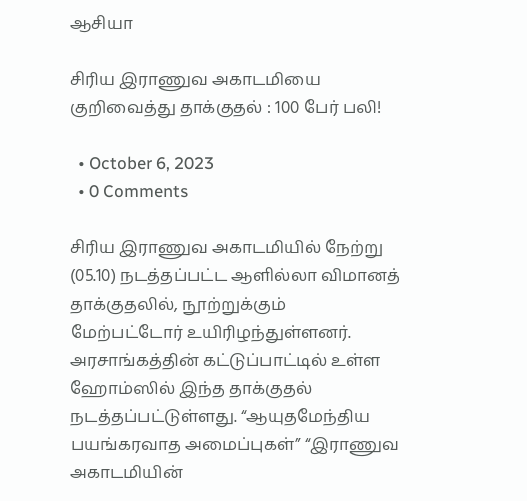ஆசியா

சிரிய இராணுவ அகாடமியை குறிவைத்து தாக்குதல் : 100 பேர் பலி!

  • October 6, 2023
  • 0 Comments

சிரிய இராணுவ அகாடமியில் நேற்று (05.10) நடத்தப்பட்ட ஆளில்லா விமானத் தாக்குதலில், நூற்றுக்கும் மேற்பட்டோர் உயிரிழந்துள்ளனர். அரசாங்கத்தின் கட்டுப்பாட்டில் உள்ள ஹோம்ஸில் இந்த தாக்குதல் நடத்தப்பட்டுள்ளது. “ஆயுதமேந்திய பயங்கரவாத அமைப்புகள்” “இராணுவ அகாடமியின்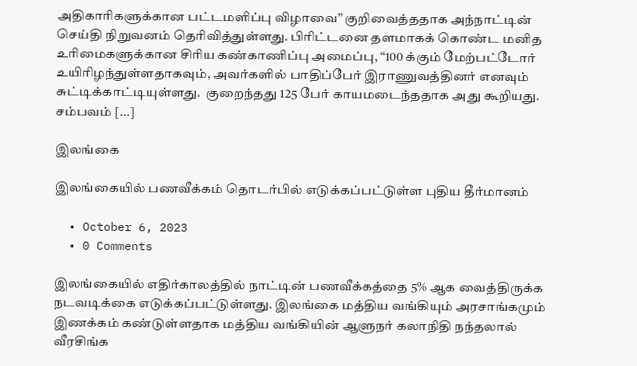அதிகாரிகளுக்கான பட்டமளிப்பு விழாவை” குறிவைத்ததாக அந்நாட்டின் செய்தி நிறுவனம் தெரிவித்துள்ளது. பிரிட்டனை தளமாகக் கொண்ட மனித உரிமைகளுக்கான சிரிய கண்காணிப்பு அமைப்பு, “100 க்கும் மேற்பட்டோர் உயிரிழந்துள்ளதாகவும், அவர்களில் பாதிப்பேர் இராணுவத்தினர் எனவும் சுட்டிக்காட்டியுள்ளது.  குறைந்தது 125 பேர் காயமடைந்ததாக அது கூறியது. சம்பவம் […]

இலங்கை

இலங்கையில் பணவீக்கம் தொடர்பில் எடுக்கப்பட்டுள்ள புதிய தீர்மானம்

  • October 6, 2023
  • 0 Comments

இலங்கையில் எதிர்காலத்தில் நாட்டின் பணவீக்கத்தை 5% ஆக வைத்திருக்க நடவடிக்கை எடுக்கப்பட்டுள்ளது. இலங்கை மத்திய வங்கியும் அரசாங்கமும் இணக்கம் கண்டுள்ளதாக மத்திய வங்கியின் ஆளுநர் கலாநிதி நந்தலால் வீரசிங்க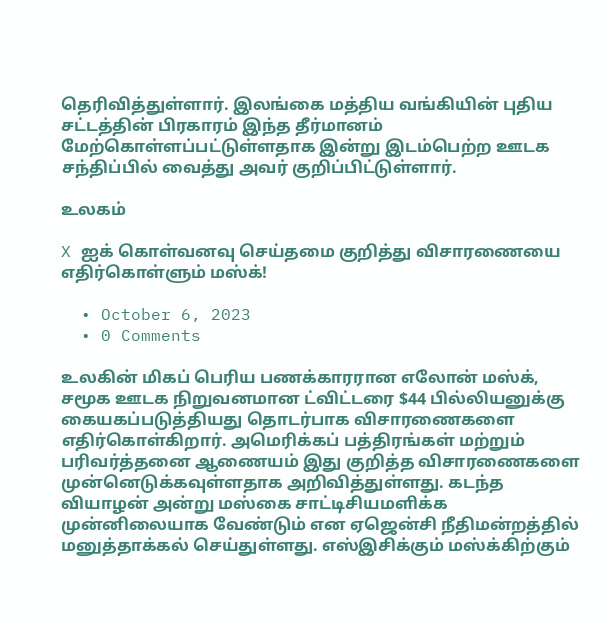தெரிவித்துள்ளார். இலங்கை மத்திய வங்கியின் புதிய சட்டத்தின் பிரகாரம் இந்த தீர்மானம் மேற்கொள்ளப்பட்டுள்ளதாக இன்று இடம்பெற்ற ஊடக சந்திப்பில் வைத்து அவர் குறிப்பிட்டுள்ளார்.

உலகம்

X ஐக் கொள்வனவு செய்தமை குறித்து விசாரணையை எதிர்கொள்ளும் மஸ்க்!

  • October 6, 2023
  • 0 Comments

உலகின் மிகப் பெரிய பணக்காரரான எலோன் மஸ்க், சமூக ஊடக நிறுவனமான ட்விட்டரை $44 பில்லியனுக்கு கையகப்படுத்தியது தொடர்பாக விசாரணைகளை எதிர்கொள்கிறார். அமெரிக்கப் பத்திரங்கள் மற்றும் பரிவர்த்தனை ஆணையம் இது குறித்த விசாரணைகளை முன்னெடுக்கவுள்ளதாக அறிவித்துள்ளது. கடந்த வியாழன் அன்று மஸ்கை சாட்டிசியமளிக்க முன்னிலையாக வேண்டும் என ஏஜென்சி நீதிமன்றத்தில் மனுத்தாக்கல் செய்துள்ளது. எஸ்இசிக்கும் மஸ்க்கிற்கும்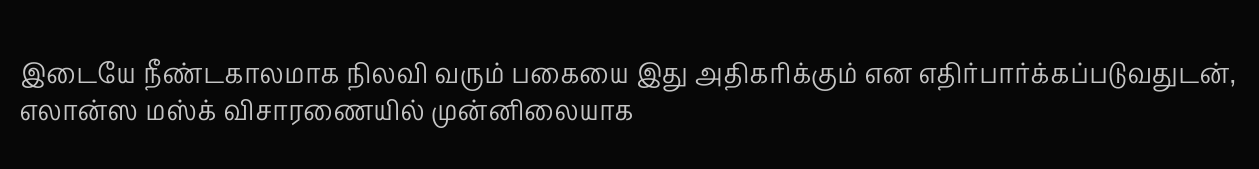இடையே நீண்டகாலமாக நிலவி வரும் பகையை இது அதிகரிக்கும் என எதிர்பார்க்கப்படுவதுடன், எலான்ஸ மஸ்க் விசாரணையில் முன்னிலையாக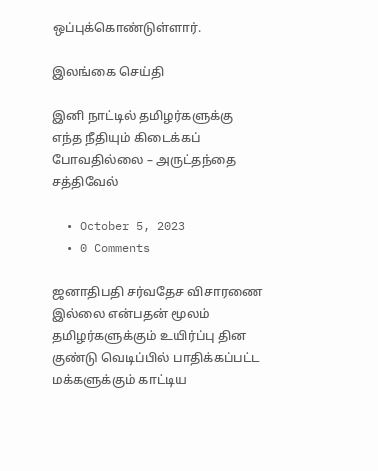ஒப்புக்கொண்டுள்ளார்.

இலங்கை செய்தி

இனி நாட்டில் தமிழர்களுக்கு எந்த நீதியும் கிடைக்கப் போவதில்லை – அருட்தந்தை சத்திவேல்

  • October 5, 2023
  • 0 Comments

ஜனாதிபதி சர்வதேச விசாரணை இல்லை என்பதன் மூலம் தமிழர்களுக்கும் உயிர்ப்பு தின குண்டு வெடிப்பில் பாதிக்கப்பட்ட மக்களுக்கும் காட்டிய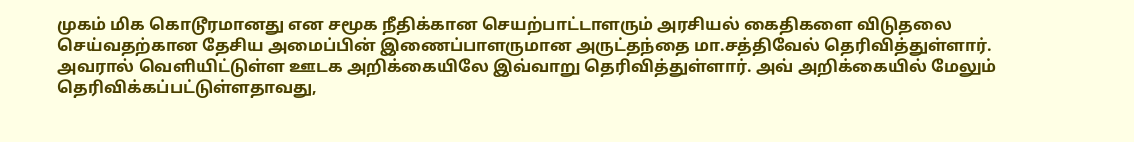முகம் மிக கொடூரமானது என சமூக நீதிக்கான செயற்பாட்டாளரும் அரசியல் கைதிகளை விடுதலை செய்வதற்கான தேசிய அமைப்பின் இணைப்பாளருமான அருட்தந்தை மா.சத்திவேல் தெரிவித்துள்ளார். அவரால் வெளியிட்டுள்ள ஊடக அறிக்கையிலே இவ்வாறு தெரிவித்துள்ளார். அவ் அறிக்கையில் மேலும் தெரிவிக்கப்பட்டுள்ளதாவது,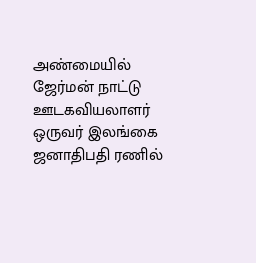அண்மையில் ஜேர்மன் நாட்டு ஊடகவியலாளர் ஒருவர் இலங்கை ஜனாதிபதி ரணில்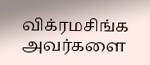விக்ரமசிங்க அவர்களை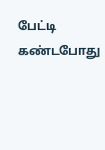பேட்டி கண்டபோது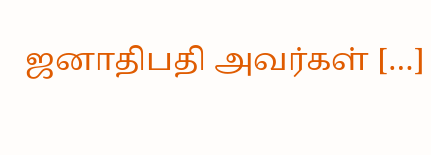ஜனாதிபதி அவர்கள் […]